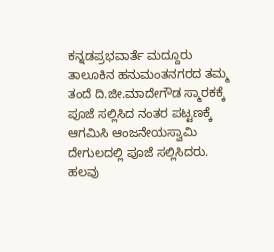ಕನ್ನಡಪ್ರಭವಾರ್ತೆ ಮದ್ದೂರು
ತಾಲೂಕಿನ ಹನುಮಂತನಗರದ ತಮ್ಮ ತಂದೆ ದಿ.ಜೀ.ಮಾದೇಗೌಡ ಸ್ಮಾರಕಕ್ಕೆ ಪೂಜೆ ಸಲ್ಲಿಸಿದ ನಂತರ ಪಟ್ಟಣಕ್ಕೆ ಆಗಮಿಸಿ ಆಂಜನೇಯಸ್ವಾಮಿ ದೇಗುಲದಲ್ಲಿ ಪೂಜೆ ಸಲ್ಲಿಸಿದರು.
ಹಲವು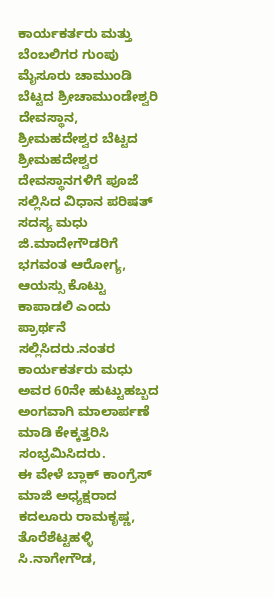ಕಾರ್ಯಕರ್ತರು ಮತ್ತು ಬೆಂಬಲಿಗರ ಗುಂಪು ಮೈಸೂರು ಚಾಮುಂಡಿ ಬೆಟ್ಟದ ಶ್ರೀಚಾಮುಂಡೇಶ್ವರಿ ದೇವಸ್ಥಾನ, ಶ್ರೀಮಹದೇಶ್ವರ ಬೆಟ್ಟದ ಶ್ರೀಮಹದೇಶ್ವರ ದೇವಸ್ಥಾನಗಳಿಗೆ ಪೂಜೆ ಸಲ್ಲಿಸಿದ ವಿಧಾನ ಪರಿಷತ್ ಸದಸ್ಯ ಮಧು ಜಿ.ಮಾದೇಗೌಡರಿಗೆ ಭಗವಂತ ಆರೋಗ್ಯ, ಆಯಸ್ಸು ಕೊಟ್ಟು ಕಾಪಾಡಲಿ ಎಂದು ಪ್ರಾರ್ಥನೆ ಸಲ್ಲಿಸಿದರು.ನಂತರ ಕಾರ್ಯಕರ್ತರು ಮಧು ಅವರ 60ನೇ ಹುಟ್ಟುಹಬ್ಬದ ಅಂಗವಾಗಿ ಮಾಲಾರ್ಪಣೆ ಮಾಡಿ ಕೇಕ್ಕತ್ತರಿಸಿ ಸಂಭ್ರಮಿಸಿದರು.
ಈ ವೇಳೆ ಬ್ಲಾಕ್ ಕಾಂಗ್ರೆಸ್ ಮಾಜಿ ಅಧ್ಯಕ್ಷರಾದ ಕದಲೂರು ರಾಮಕೃಷ್ಣ, ತೊರೆಶೆಟ್ಟಹಳ್ಳಿ ಸಿ.ನಾಗೇಗೌಡ,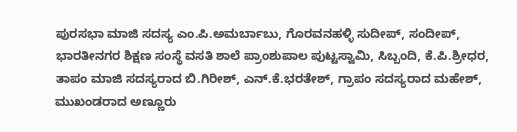ಪುರಸಭಾ ಮಾಜಿ ಸದಸ್ಯ ಎಂ.ಪಿ.ಅಮರ್ಬಾಬು, ಗೊರವನಹಳ್ಳಿ ಸುದೀಪ್, ಸಂದೀಪ್, ಭಾರತೀನಗರ ಶಿಕ್ಷಣ ಸಂಸ್ಥೆ ವಸತಿ ಶಾಲೆ ಪ್ರಾಂಶುಪಾಲ ಪುಟ್ಟಸ್ವಾಮಿ, ಸಿಬ್ಬಂದಿ, ಕೆ.ಪಿ.ಶ್ರೀಧರ, ತಾಪಂ ಮಾಜಿ ಸದಸ್ಯರಾದ ಬಿ.ಗಿರೀಶ್, ಎನ್.ಕೆ.ಭರತೇಶ್, ಗ್ರಾಪಂ ಸದಸ್ಯರಾದ ಮಹೇಶ್, ಮುಖಂಡರಾದ ಅಣ್ಣೂರು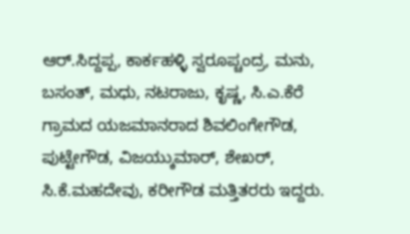ಆರ್.ಸಿದ್ದಪ್ಪ, ಕಾರ್ಕಹಳ್ಳಿ ಸ್ವರೂಪ್ಚಂದ್ರ, ಮನು, ಬಸಂತ್, ಮಧು, ನಟರಾಜು, ಕೃಷ್ಣ, ಸಿ.ಎ.ಕೆರೆ ಗ್ರಾಮದ ಯಜಮಾನರಾದ ಶಿವಲಿಂಗೇಗೌಡ, ಪುಟ್ಟೇಗೌಡ, ವಿಜಯ್ಕುಮಾರ್, ಶೇಖರ್, ಸಿ.ಕೆ.ಮಹದೇವು, ಕರೀಗೌಡ ಮತ್ತಿತರರು ಇದ್ದರು.